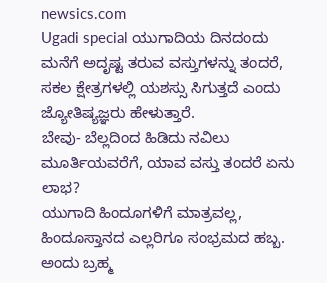newsics.com
Ugadi special ಯುಗಾದಿಯ ದಿನದಂದು ಮನೆಗೆ ಅದೃಷ್ಟ ತರುವ ವಸ್ತುಗಳನ್ನು ತಂದರೆ, ಸಕಲ ಕ್ಷೇತ್ರಗಳಲ್ಲಿ ಯಶಸ್ಸು ಸಿಗುತ್ತದೆ ಎಂದು ಜ್ಯೋತಿಷ್ಯಜ್ಞರು ಹೇಳುತ್ತಾರೆ.
ಬೇವು- ಬೆಲ್ಲದಿಂದ ಹಿಡಿದು ನವಿಲು ಮೂರ್ತಿಯವರೆಗೆ, ಯಾವ ವಸ್ತು ತಂದರೆ ಏನು ಲಾಭ?
ಯುಗಾದಿ ಹಿಂದೂಗಳಿಗೆ ಮಾತ್ರವಲ್ಲ, ಹಿಂದೂಸ್ತಾನದ ಎಲ್ಲರಿಗೂ ಸಂಭ್ರಮದ ಹಬ್ಬ. ಅಂದು ಬ್ರಹ್ಮ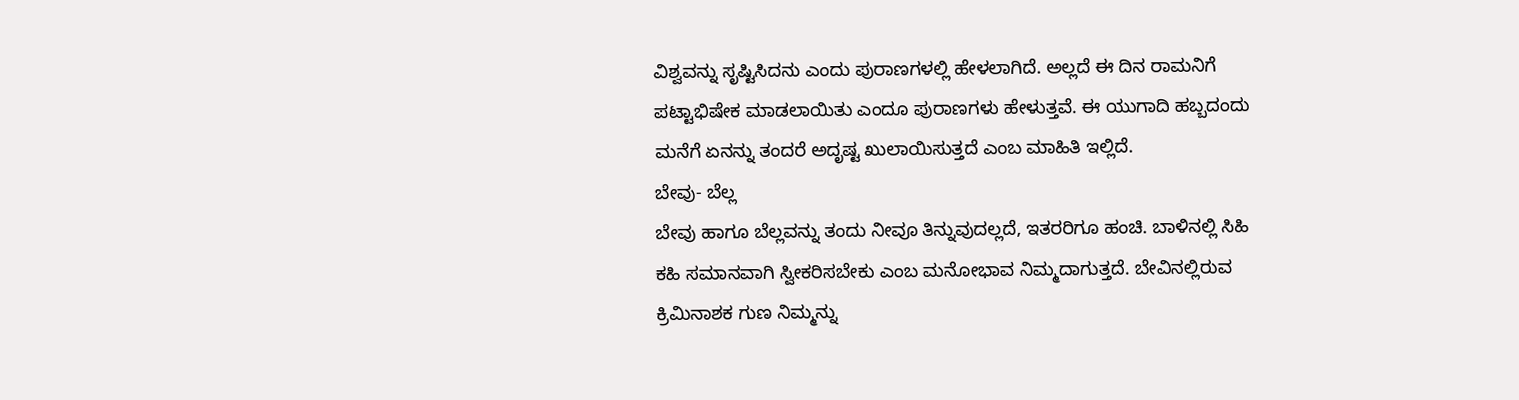ವಿಶ್ವವನ್ನು ಸೃಷ್ಟಿಸಿದನು ಎಂದು ಪುರಾಣಗಳಲ್ಲಿ ಹೇಳಲಾಗಿದೆ. ಅಲ್ಲದೆ ಈ ದಿನ ರಾಮನಿಗೆ ಪಟ್ಟಾಭಿಷೇಕ ಮಾಡಲಾಯಿತು ಎಂದೂ ಪುರಾಣಗಳು ಹೇಳುತ್ತವೆ. ಈ ಯುಗಾದಿ ಹಬ್ಬದಂದು ಮನೆಗೆ ಏನನ್ನು ತಂದರೆ ಅದೃಷ್ಟ ಖುಲಾಯಿಸುತ್ತದೆ ಎಂಬ ಮಾಹಿತಿ ಇಲ್ಲಿದೆ.
ಬೇವು- ಬೆಲ್ಲ
ಬೇವು ಹಾಗೂ ಬೆಲ್ಲವನ್ನು ತಂದು ನೀವೂ ತಿನ್ನುವುದಲ್ಲದೆ, ಇತರರಿಗೂ ಹಂಚಿ. ಬಾಳಿನಲ್ಲಿ ಸಿಹಿ ಕಹಿ ಸಮಾನವಾಗಿ ಸ್ವೀಕರಿಸಬೇಕು ಎಂಬ ಮನೋಭಾವ ನಿಮ್ಮದಾಗುತ್ತದೆ. ಬೇವಿನಲ್ಲಿರುವ ಕ್ರಿಮಿನಾಶಕ ಗುಣ ನಿಮ್ಮನ್ನು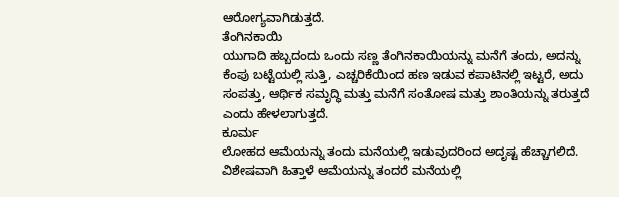ಆರೋಗ್ಯವಾಗಿಡುತ್ತದೆ.
ತೆಂಗಿನಕಾಯಿ
ಯುಗಾದಿ ಹಬ್ಬದಂದು ಒಂದು ಸಣ್ಣ ತೆಂಗಿನಕಾಯಿಯನ್ನು ಮನೆಗೆ ತಂದು, ಅದನ್ನು ಕೆಂಪು ಬಟ್ಟೆಯಲ್ಲಿ ಸುತ್ತಿ, ಎಚ್ಚರಿಕೆಯಿಂದ ಹಣ ಇಡುವ ಕಪಾಟಿನಲ್ಲಿ ಇಟ್ಟರೆ, ಅದು ಸಂಪತ್ತು, ಆರ್ಥಿಕ ಸಮೃದ್ಧಿ ಮತ್ತು ಮನೆಗೆ ಸಂತೋಷ ಮತ್ತು ಶಾಂತಿಯನ್ನು ತರುತ್ತದೆ ಎಂದು ಹೇಳಲಾಗುತ್ತದೆ.
ಕೂರ್ಮ
ಲೋಹದ ಆಮೆಯನ್ನು ತಂದು ಮನೆಯಲ್ಲಿ ಇಡುವುದರಿಂದ ಅದೃಷ್ಟ ಹೆಚ್ಚಾಗಲಿದೆ. ವಿಶೇಷವಾಗಿ ಹಿತ್ತಾಳೆ ಆಮೆಯನ್ನು ತಂದರೆ ಮನೆಯಲ್ಲಿ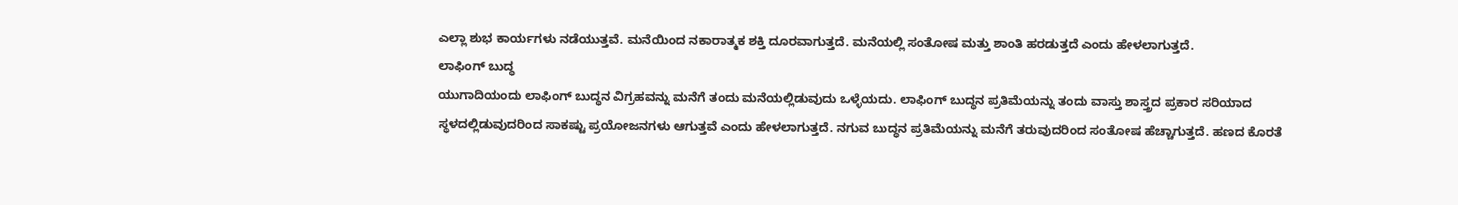ಎಲ್ಲಾ ಶುಭ ಕಾರ್ಯಗಳು ನಡೆಯುತ್ತವೆ. ಮನೆಯಿಂದ ನಕಾರಾತ್ಮಕ ಶಕ್ತಿ ದೂರವಾಗುತ್ತದೆ. ಮನೆಯಲ್ಲಿ ಸಂತೋಷ ಮತ್ತು ಶಾಂತಿ ಹರಡುತ್ತದೆ ಎಂದು ಹೇಳಲಾಗುತ್ತದೆ.
ಲಾಫಿಂಗ್ ಬುದ್ಧ
ಯುಗಾದಿಯಂದು ಲಾಫಿಂಗ್ ಬುದ್ಧನ ವಿಗ್ರಹವನ್ನು ಮನೆಗೆ ತಂದು ಮನೆಯಲ್ಲಿಡುವುದು ಒಳ್ಳೆಯದು. ಲಾಫಿಂಗ್ ಬುದ್ಧನ ಪ್ರತಿಮೆಯನ್ನು ತಂದು ವಾಸ್ತು ಶಾಸ್ತ್ರದ ಪ್ರಕಾರ ಸರಿಯಾದ ಸ್ಥಳದಲ್ಲಿಡುವುದರಿಂದ ಸಾಕಷ್ಟು ಪ್ರಯೋಜನಗಳು ಆಗುತ್ತವೆ ಎಂದು ಹೇಳಲಾಗುತ್ತದೆ. ನಗುವ ಬುದ್ಧನ ಪ್ರತಿಮೆಯನ್ನು ಮನೆಗೆ ತರುವುದರಿಂದ ಸಂತೋಷ ಹೆಚ್ಚಾಗುತ್ತದೆ. ಹಣದ ಕೊರತೆ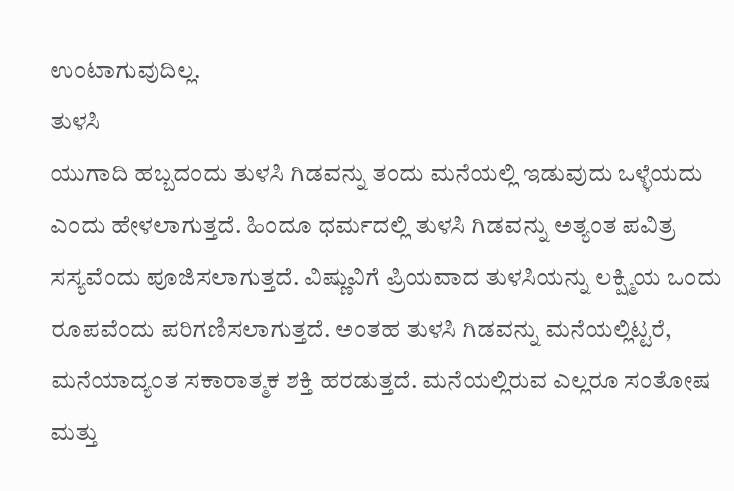ಉಂಟಾಗುವುದಿಲ್ಲ.
ತುಳಸಿ
ಯುಗಾದಿ ಹಬ್ಬದಂದು ತುಳಸಿ ಗಿಡವನ್ನು ತಂದು ಮನೆಯಲ್ಲಿ ಇಡುವುದು ಒಳ್ಳೆಯದು ಎಂದು ಹೇಳಲಾಗುತ್ತದೆ. ಹಿಂದೂ ಧರ್ಮದಲ್ಲಿ ತುಳಸಿ ಗಿಡವನ್ನು ಅತ್ಯಂತ ಪವಿತ್ರ ಸಸ್ಯವೆಂದು ಪೂಜಿಸಲಾಗುತ್ತದೆ. ವಿಷ್ಣುವಿಗೆ ಪ್ರಿಯವಾದ ತುಳಸಿಯನ್ನು ಲಕ್ಷ್ಮಿಯ ಒಂದು ರೂಪವೆಂದು ಪರಿಗಣಿಸಲಾಗುತ್ತದೆ. ಅಂತಹ ತುಳಸಿ ಗಿಡವನ್ನು ಮನೆಯಲ್ಲಿಟ್ಟರೆ, ಮನೆಯಾದ್ಯಂತ ಸಕಾರಾತ್ಮಕ ಶಕ್ತಿ ಹರಡುತ್ತದೆ. ಮನೆಯಲ್ಲಿರುವ ಎಲ್ಲರೂ ಸಂತೋಷ ಮತ್ತು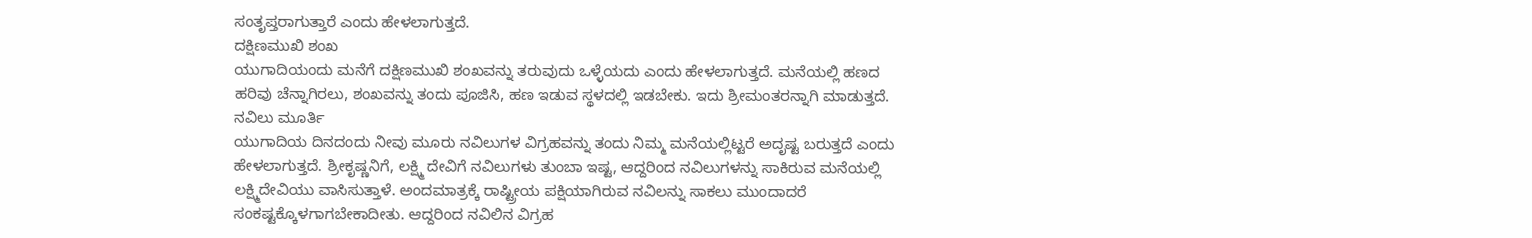ಸಂತೃಪ್ತರಾಗುತ್ತಾರೆ ಎಂದು ಹೇಳಲಾಗುತ್ತದೆ.
ದಕ್ಷಿಣಮುಖಿ ಶಂಖ
ಯುಗಾದಿಯಂದು ಮನೆಗೆ ದಕ್ಷಿಣಮುಖಿ ಶಂಖವನ್ನು ತರುವುದು ಒಳ್ಳೆಯದು ಎಂದು ಹೇಳಲಾಗುತ್ತದೆ. ಮನೆಯಲ್ಲಿ ಹಣದ ಹರಿವು ಚೆನ್ನಾಗಿರಲು, ಶಂಖವನ್ನು ತಂದು ಪೂಜಿಸಿ, ಹಣ ಇಡುವ ಸ್ಥಳದಲ್ಲಿ ಇಡಬೇಕು. ಇದು ಶ್ರೀಮಂತರನ್ನಾಗಿ ಮಾಡುತ್ತದೆ.
ನವಿಲು ಮೂರ್ತಿ
ಯುಗಾದಿಯ ದಿನದಂದು ನೀವು ಮೂರು ನವಿಲುಗಳ ವಿಗ್ರಹವನ್ನು ತಂದು ನಿಮ್ಮ ಮನೆಯಲ್ಲಿಟ್ಟರೆ ಅದೃಷ್ಟ ಬರುತ್ತದೆ ಎಂದು ಹೇಳಲಾಗುತ್ತದೆ. ಶ್ರೀಕೃಷ್ಣನಿಗೆ, ಲಕ್ಷ್ಮಿ ದೇವಿಗೆ ನವಿಲುಗಳು ತುಂಬಾ ಇಷ್ಟ, ಆದ್ದರಿಂದ ನವಿಲುಗಳನ್ನು ಸಾಕಿರುವ ಮನೆಯಲ್ಲಿ ಲಕ್ಷ್ಮಿದೇವಿಯು ವಾಸಿಸುತ್ತಾಳೆ. ಅಂದಮಾತ್ರಕ್ಕೆ ರಾಷ್ಟ್ರೀಯ ಪಕ್ಷಿಯಾಗಿರುವ ನವಿಲನ್ನು ಸಾಕಲು ಮುಂದಾದರೆ ಸಂಕಷ್ಟಕ್ಕೊಳಗಾಗಬೇಕಾದೀತು. ಆದ್ದರಿಂದ ನವಿಲಿನ ವಿಗ್ರಹ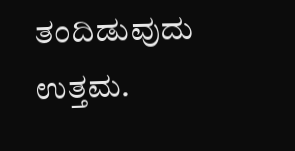ತಂದಿಡುವುದು ಉತ್ತಮ.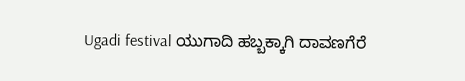Ugadi festival ಯುಗಾದಿ ಹಬ್ಬಕ್ಕಾಗಿ ದಾವಣಗೆರೆ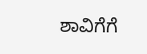ಶಾವಿಗೆಗೆ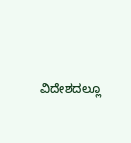ವಿದೇಶದಲ್ಲೂ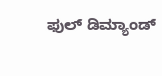ಫುಲ್ ಡಿಮ್ಯಾಂಡ್